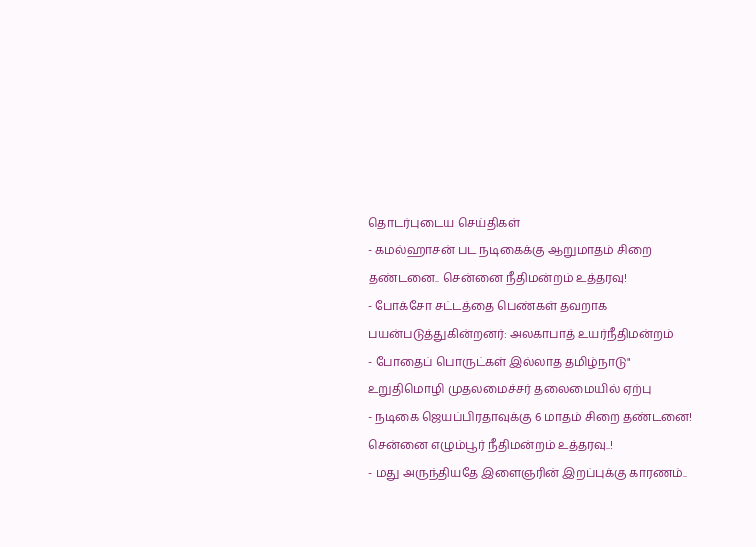தொடர்புடைய செய்திகள்
- கமல்ஹாசன் பட நடிகைக்கு ஆறுமாதம் சிறை தண்டனை.. சென்னை நீதிமன்றம் உத்தரவு!
- போக்சோ சட்டத்தை பெண்கள் தவறாக பயன்படுத்துகின்றனர்: அலகாபாத் உயர்நீதிமன்றம்
- போதைப் பொருட்கள் இல்லாத தமிழ்நாடு" உறுதிமொழி முதலமைச்சர் தலைமையில் ஏற்பு
- நடிகை ஜெயப்பிரதாவுக்கு 6 மாதம் சிறை தண்டனை! சென்னை எழும்பூர் நீதிமன்றம் உத்தரவு..!
- மது அருந்தியதே இளைஞரின் இறப்புக்கு காரணம்..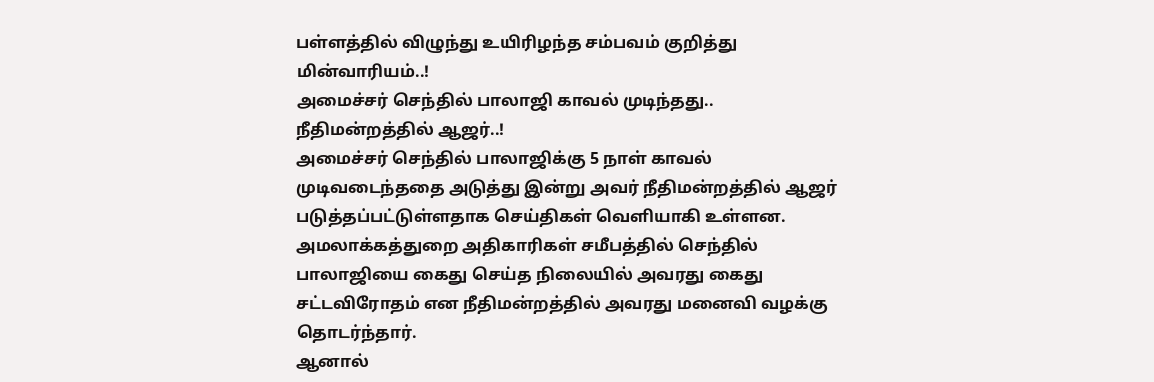பள்ளத்தில் விழுந்து உயிரிழந்த சம்பவம் குறித்து மின்வாரியம்..!
அமைச்சர் செந்தில் பாலாஜி காவல் முடிந்தது.. நீதிமன்றத்தில் ஆஜர்..!
அமைச்சர் செந்தில் பாலாஜிக்கு 5 நாள் காவல் முடிவடைந்ததை அடுத்து இன்று அவர் நீதிமன்றத்தில் ஆஜர் படுத்தப்பட்டுள்ளதாக செய்திகள் வெளியாகி உள்ளன.
அமலாக்கத்துறை அதிகாரிகள் சமீபத்தில் செந்தில் பாலாஜியை கைது செய்த நிலையில் அவரது கைது சட்டவிரோதம் என நீதிமன்றத்தில் அவரது மனைவி வழக்கு தொடர்ந்தார்.
ஆனால்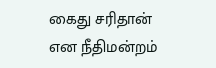கைது சரிதான் என நீதிமன்றம்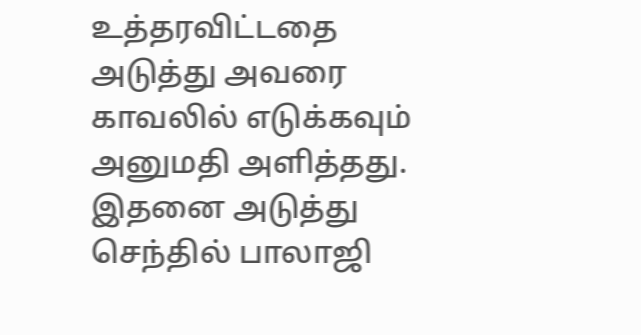உத்தரவிட்டதை அடுத்து அவரை காவலில் எடுக்கவும் அனுமதி அளித்தது. இதனை அடுத்து செந்தில் பாலாஜி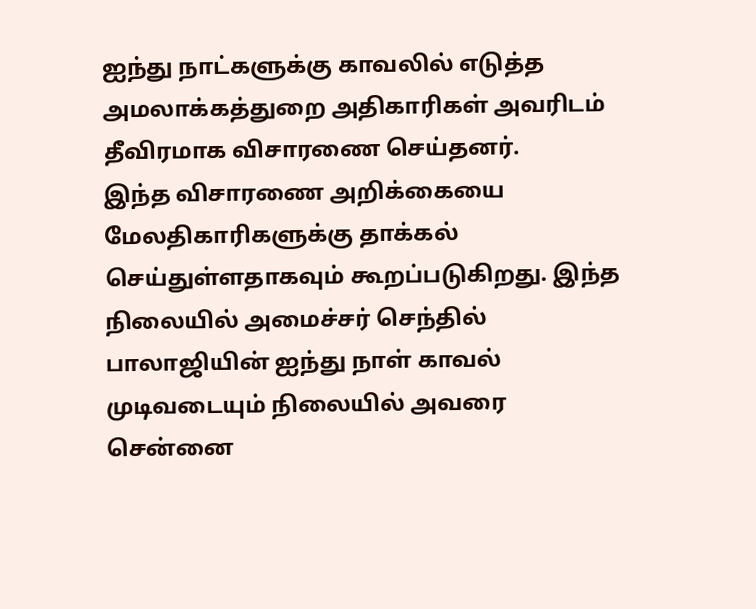ஐந்து நாட்களுக்கு காவலில் எடுத்த அமலாக்கத்துறை அதிகாரிகள் அவரிடம் தீவிரமாக விசாரணை செய்தனர்.
இந்த விசாரணை அறிக்கையை மேலதிகாரிகளுக்கு தாக்கல் செய்துள்ளதாகவும் கூறப்படுகிறது. இந்த நிலையில் அமைச்சர் செந்தில் பாலாஜியின் ஐந்து நாள் காவல் முடிவடையும் நிலையில் அவரை சென்னை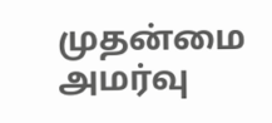முதன்மை அமர்வு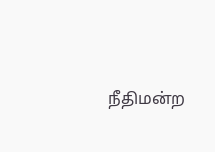நீதிமன்ற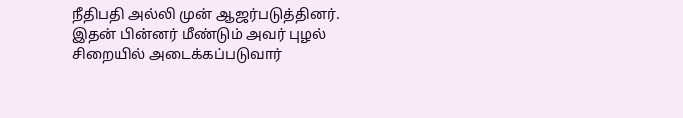நீதிபதி அல்லி முன் ஆஜர்படுத்தினர். இதன் பின்னர் மீண்டும் அவர் புழல் சிறையில் அடைக்கப்படுவார்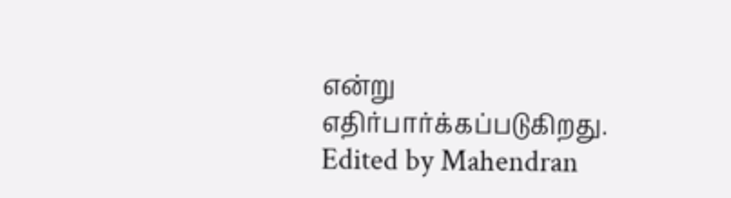என்று எதிர்பார்க்கப்படுகிறது.
Edited by Mahendran